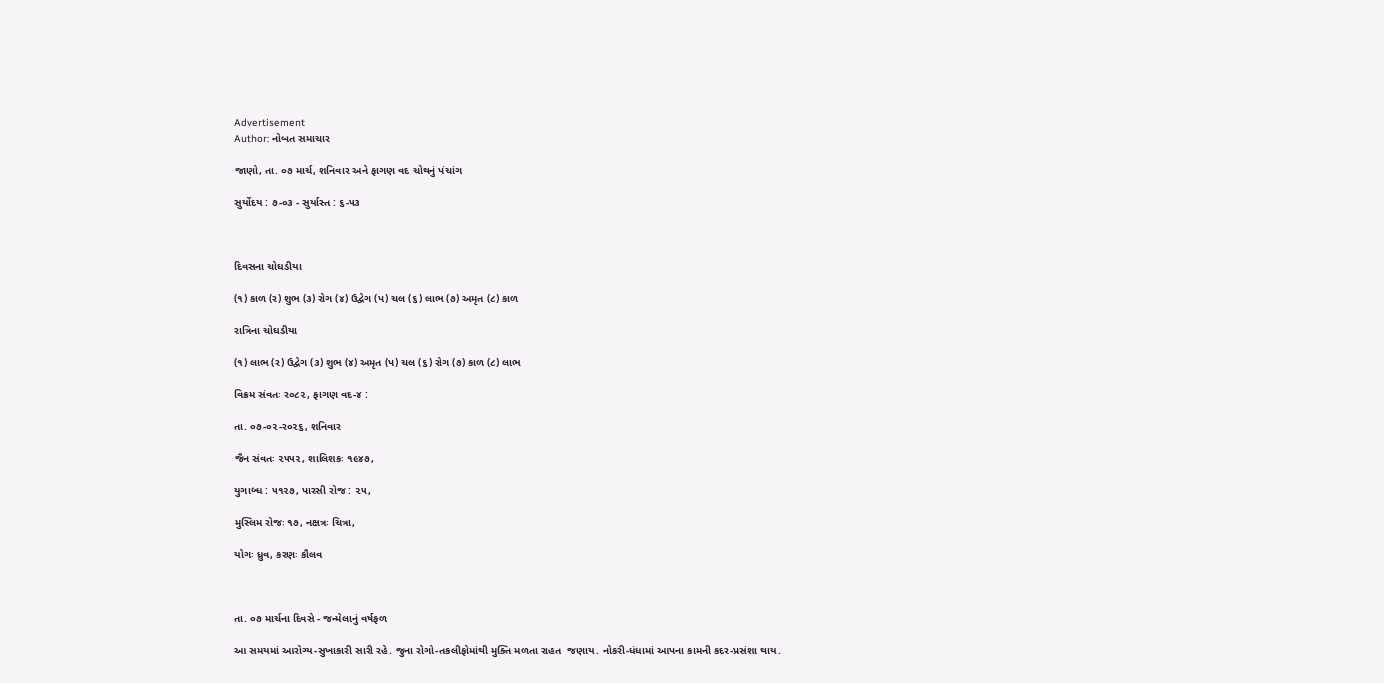Advertisement
Author: નોબત સમાચાર

જાણો, તા. ૦૭ માર્ચ, શનિવાર અને ફાગણ વદ ચોથનું પંચાંગ

સુર્યોદય : ૭-૦૩ - સુર્યાસ્ત : ૬-૫૩



દિવસના ચોઘડીયા

(૧) કાળ (ર) શુભ (૩) રોગ (૪) ઉદ્વેગ (પ) ચલ (૬) લાભ (૭) અમૃત (૮) કાળ

રાત્રિના ચોઘડીયા

(૧) લાભ (ર) ઉદ્વેગ (૩) શુભ (૪) અમૃત (પ) ચલ (૬) રોગ (૭) કાળ (૮) લાભ

વિક્રમ સંવતઃ ર૦૮૨, ફાગણ વદ-૪ :

તા. ૦૭-૦૨-ર૦૨૬, શનિવાર

જૈન સંવતઃ ૨૫૫૨, શાલિશકઃ ૧૯૪૭,

યુગાબ્ધ : ૫૧૨૭, પારસી રોજ : ૨૫,

મુસ્લિમ રોજઃ ૧૭, નક્ષત્રઃ ચિત્રા,

યોગઃ ધ્રુવ, કરણઃ કૌલવ



તા. ૦૭ માર્ચના દિવસે - જન્મેલાનું વર્ષફળ

આ સમયમાં આરોગ્ય-સુખાકારી સારી રહે. જુના રોગો-તકલીફોમાંથી મુક્તિ મળતા રાહત  જણાય. નોકરી-ધંધામાં આપના કામની કદર-પ્રસંશા થાય.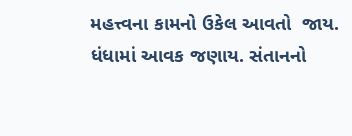મહત્ત્વના કામનો ઉકેલ આવતો  જાય. ધંધામાં આવક જણાય. સંતાનનો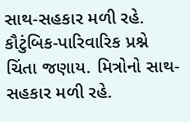સાથ-સહકાર મળી રહે. કૌટુંબિક-પારિવારિક પ્રશ્ને  ચિંતા જણાય. મિત્રોનો સાથ-સહકાર મળી રહે.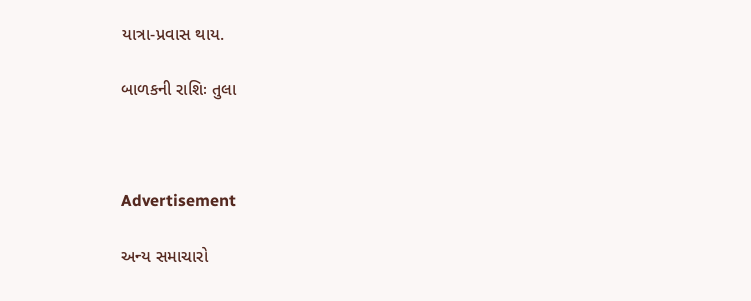યાત્રા-પ્રવાસ થાય.

બાળકની રાશિઃ તુલા



Advertisement

અન્ય સમાચારો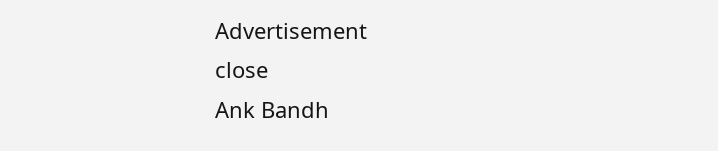Advertisement
close
Ank Bandh